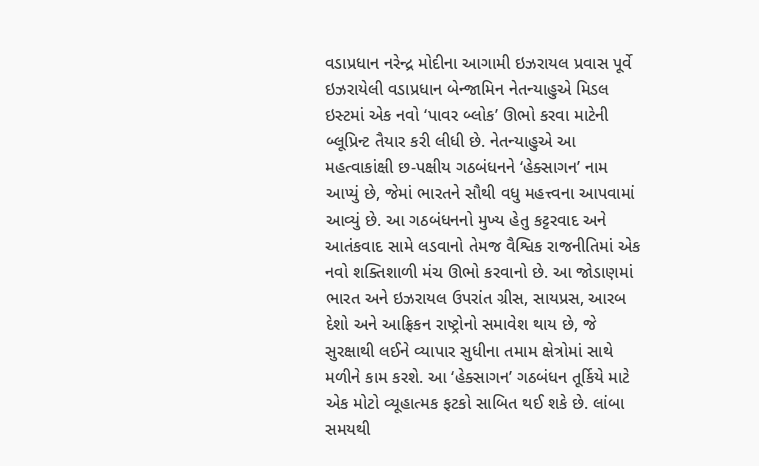વડાપ્રધાન નરેન્દ્ર મોદીના આગામી ઇઝરાયલ પ્રવાસ પૂર્વે ઇઝરાયેલી વડાપ્રધાન બેન્જામિન નેતન્યાહુએ મિડલ ઇસ્ટમાં એક નવો ‘પાવર બ્લોક’ ઊભો કરવા માટેની બ્લૂપ્રિન્ટ તૈયાર કરી લીધી છે. નેતન્યાહુએ આ મહત્વાકાંક્ષી છ-પક્ષીય ગઠબંધનને ‘હેક્સાગન’ નામ આપ્યું છે, જેમાં ભારતને સૌથી વધુ મહત્ત્વના આપવામાં આવ્યું છે. આ ગઠબંધનનો મુખ્ય હેતુ કટ્ટરવાદ અને આતંકવાદ સામે લડવાનો તેમજ વૈશ્વિક રાજનીતિમાં એક નવો શક્તિશાળી મંચ ઊભો કરવાનો છે. આ જોડાણમાં ભારત અને ઇઝરાયલ ઉપરાંત ગ્રીસ, સાયપ્રસ, આરબ દેશો અને આફ્રિકન રાષ્ટ્રોનો સમાવેશ થાય છે, જે સુરક્ષાથી લઈને વ્યાપાર સુધીના તમામ ક્ષેત્રોમાં સાથે મળીને કામ કરશે. આ ‘હેક્સાગન’ ગઠબંધન તૂર્કિયે માટે એક મોટો વ્યૂહાત્મક ફટકો સાબિત થઈ શકે છે. લાંબા સમયથી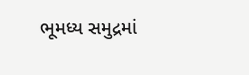ભૂમધ્ય સમુદ્રમાં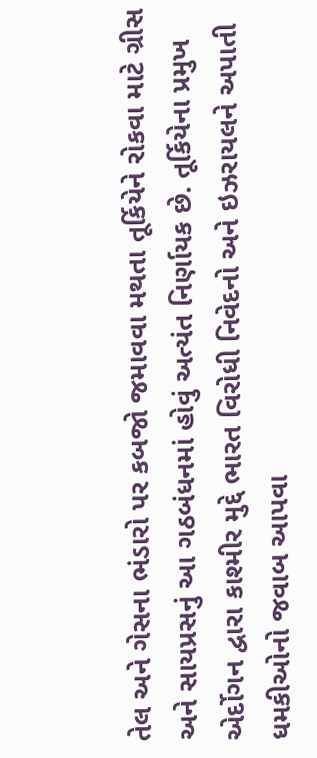તેલ અને ગેસના ભંડારો પર કબજો જમાવવા મથતા તૂર્કિયેને રોકવા માટે ગ્રીસ અને સાયપ્રસનું આ ગઠબંધનમાં હોવું અત્યંત નિર્ણાયક છે. તૂર્કિયેના પ્રમુખ એર્દોગન દ્વારા કાશ્મીર મુદ્દે ભારત વિરોધી નિવેદનો અને ઇઝરાયલને અપાતી ધમકીઓનો જવાબ આપવા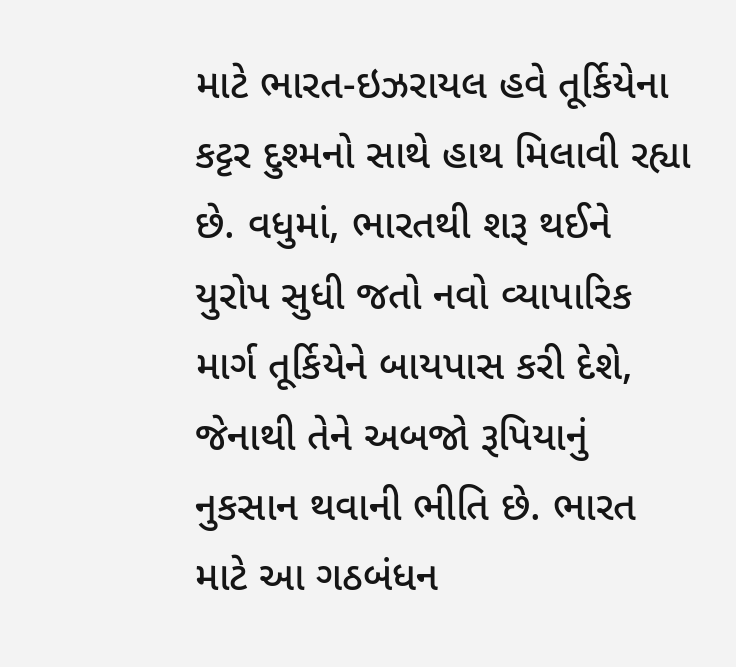માટે ભારત-ઇઝરાયલ હવે તૂર્કિયેના કટ્ટર દુશ્મનો સાથે હાથ મિલાવી રહ્યા છે. વધુમાં, ભારતથી શરૂ થઈને યુરોપ સુધી જતો નવો વ્યાપારિક માર્ગ તૂર્કિયેને બાયપાસ કરી દેશે, જેનાથી તેને અબજો રૂપિયાનું નુકસાન થવાની ભીતિ છે. ભારત માટે આ ગઠબંધન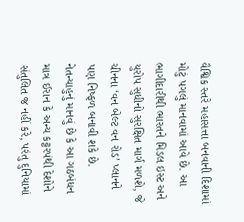વૈશ્વિક સ્તરે મહાસત્તા બનવાની દિશામાં મોટું પગલું માનવામાં આવે છે. આ ભાગીદારીથી ભારતને મિડલ ઇસ્ટ અને યુરોપ સુધીનો સુરક્ષિત માર્ગ મળશે, જે ચીનના ‘વન બેલ્ટ વન રોડ’ પ્લાનને પણ નિષ્ફળ બનાવી શકે છે. નેતન્યાહુનું માનવું છે કે આ ગઠબંધન માત્ર ઈરાન કે અન્ય કટ્ટરપંથી દેશોને સંતુલિત જ નહીં કરે, પરંતુ દુનિયામાં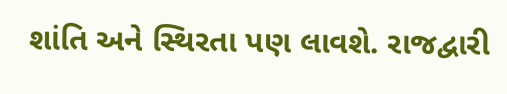શાંતિ અને સ્થિરતા પણ લાવશે. રાજદ્વારી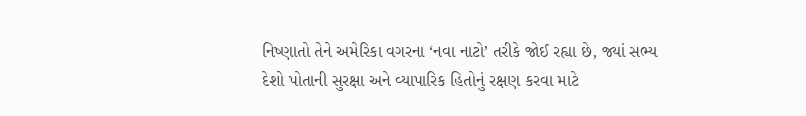નિષ્ણાતો તેને અમેરિકા વગરના ‘નવા નાટો’ તરીકે જોઈ રહ્યા છે, જ્યાં સભ્ય દેશો પોતાની સુરક્ષા અને વ્યાપારિક હિતોનું રક્ષણ કરવા માટે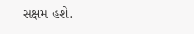સક્ષમ હશે.